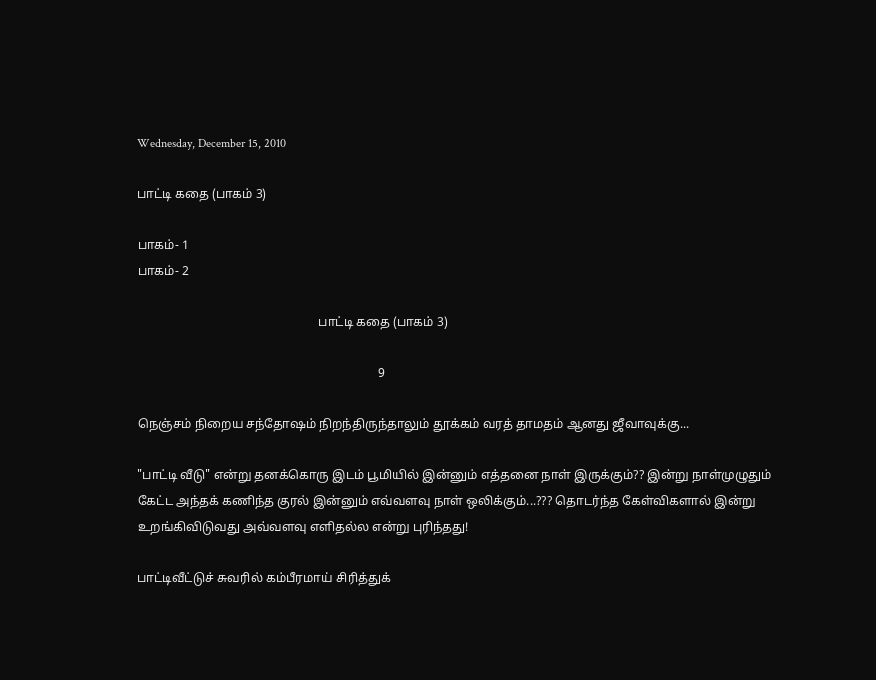Wednesday, December 15, 2010

பாட்டி க‌தை (பாக‌ம் 3)

பாகம்- 1
பாகம்- 2

                                                          பாட்டி க‌தை (பாக‌ம் 3)

                                                                             9

நெஞ்சம் நிறைய சந்தோஷம் நிறந்திருந்தாலும் தூக்கம் வரத் தாமதம் ஆனது ஜீவாவுக்கு...

"பாட்டி வீடு" என்று தனக்கொரு இடம் பூமியில் இன்னும் எத்தனை நாள் இருக்கும்?? இன்று நாள்முழுதும் கேட்ட‌ அந்த‌க் கணிந்த‌ குர‌ல் இன்னும் எவ்வ‌ள‌வு நாள் ஒலிக்கும்...??? தொடர்ந்த கேள்விகளால் இன்று உற‌ங்கிவிடுவ‌து அவ்வ‌ள‌வு எளித‌ல்ல‌ என்று புரிந்த‌து!

பாட்டிவீட்டுச் சுவ‌ரில் க‌ம்பீர‌மாய் சிரித்துக்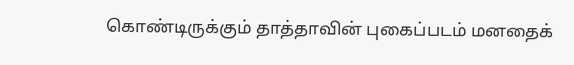கொண்டிருக்கும் தாத்தாவின் புகைப்ப‌ட‌ம் ம‌னதைக்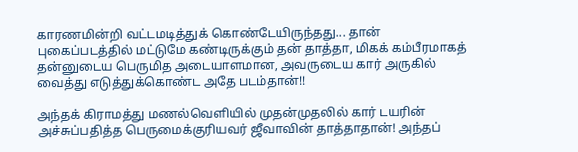காரணமின்றி வ‌ட்ட‌ம‌டித்துக் கொண்டேயிருந்தது... தான் புகைப்ப‌ட‌த்தில் ம‌ட்டுமே க‌ண்டிருக்கும் தன் தாத்தா, மிக‌க் க‌ம்பீர‌மாக‌த் த‌ன்னுடைய‌ பெருமித‌ அடையாள‌மான, அவருடைய‌ கார் அருகில் வைத்து எடுத்துக்கொண்ட அதே படம்தான்!!

அந்த‌க் கிராம‌த்து ம‌ண‌ல்வெளியில் முத‌ன்முத‌லில் கார் ட‌யரின் அச்சுப்ப‌தித்த‌ பெருமைக்குரிய‌வ‌ர் ஜீவாவின் தாத்தாதான்! அந்த‌ப்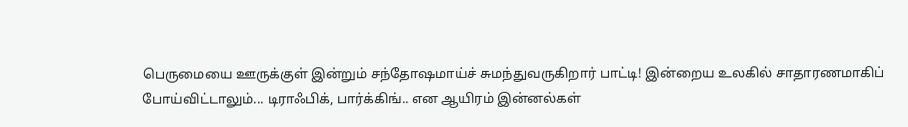பெருமையை ஊருக்குள் இன்றும் ச‌ந்தோஷ‌மாய்ச் சும‌ந்துவ‌ருகிறார் பாட்டி! இன்றைய உலகில் சாதார‌ண‌மாகிப் போய்விட்டாலும்... டிராஃபிக், பார்க்கிங்.. என‌ ஆயிர‌ம் இன்ன‌ல்க‌ள்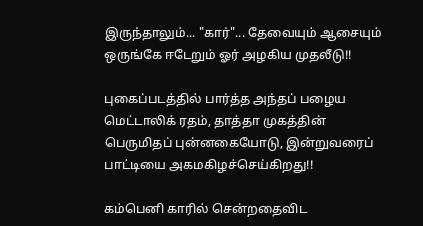இருந்தாலும்... "கார்"... தேவையும் ஆசையும் ஒருங்கே ஈடேறும் ஓர் அழ‌கிய‌ முத‌லீடு!!

புகைப்ப‌ட‌த்தில் பார்த்த‌ அந்தப் ப‌ழைய‌ மெட்டாலிக் ர‌தம், தாத்தா முக‌த்தின் பெருமித‌ப் புன்னகையோடு, இன்றுவரைப் பாட்டியை அக‌ம‌கிழ‌ச்செய்கிறது!!

கம்பெனி காரில் சென்றதைவிட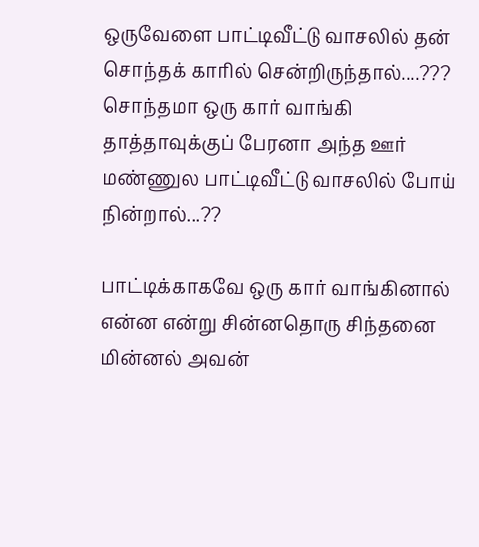ஒருவேளை பாட்டிவீட்டு வாசலில் தன் சொந்தக் காரில் சென்றிருந்தால்....???  சொந்தமா ஒரு கார் வாங்கி தாத்தாவுக்குப் பேரனா அந்த ஊர் மண்ணுல பாட்டிவீட்டு வாசலில் போய் நின்றால்...??

பாட்டிக்காகவே ஒரு கார் வாங்கினால் என்ன என்று சின்னதொரு சிந்தனை மின்னல் அவன்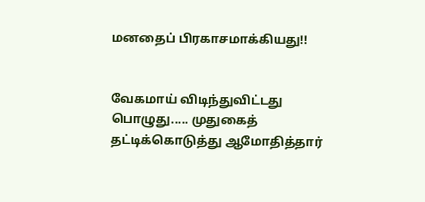மனதைப் பிரகாசமாக்கியது!!


வேக‌மாய் விடிந்துவிட்ட‌து பொழுது..... முதுகைத் த‌ட்டிக்கொடுத்து ஆமோதித்தார்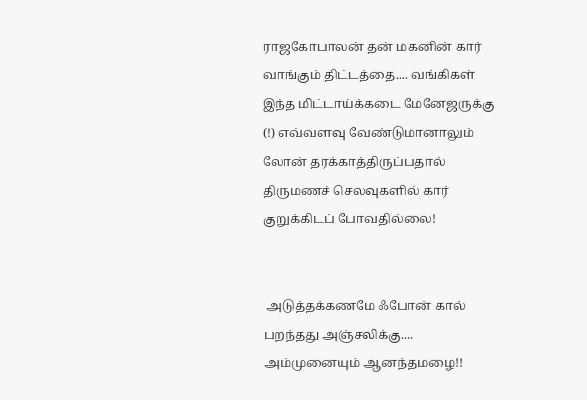ராஜ‌கோபால‌ன் தன் ம‌க‌னின் கார் வாங்கும் திட்டத்தை.... வங்கிகள் இந்த மிட்டாய்க்கடை மேனேஜருக்கு (!) எவ்வ‌ள‌வு வேண்டுமானாலும் லோன் த‌ர‌க்காத்திருப்ப‌தால் திரும‌ணச் செல‌வுக‌ளில் கார் குறுக்கிட‌ப் போவ‌தில்லை!


 அடுத்தக்க‌ண‌மே ஃபோன் கால் ப‌ற‌ந்த‌து அஞ்ச‌லிக்கு.... அம்முனையும் ஆன‌ந்த‌ம‌ழை!!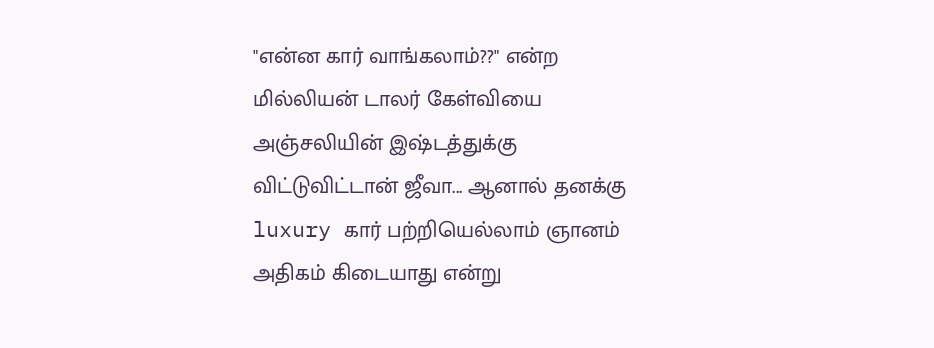"என்ன‌ கார் வாங்க‌லாம்??" என்ற‌ மில்லிய‌ன் டால‌ர் கேள்வியை அஞ்ச‌லியின் இஷ்ட‌த்துக்கு விட்டுவிட்டான் ஜீவா... ஆனால் த‌ன‌க்கு luxury கார் ப‌ற்றியெல்லாம் ஞான‌ம் அதிகம் கிடையாது என்று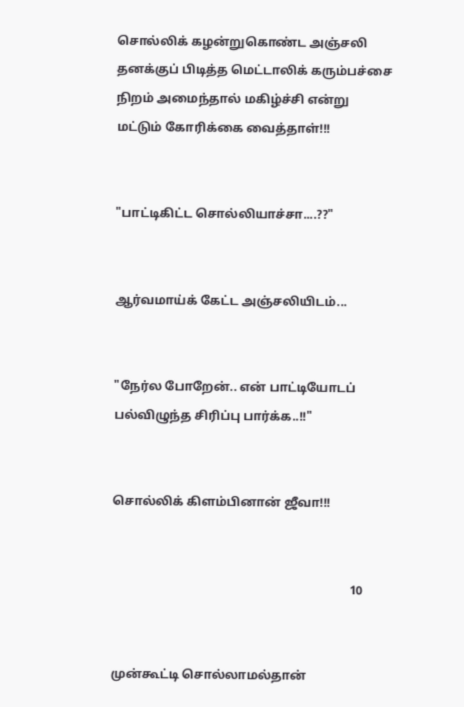சொல்லிக் க‌ழன்றுகொண்ட‌ அஞ்ச‌லி த‌ன‌க்குப் பிடித்த‌ மெட்டாலிக் க‌ரும்ப‌ச்சை நிற‌ம் அமைந்தால் ம‌கிழ்ச்சி என்று ம‌ட்டும் கோரிக்கை வைத்தாள்!!!


"பாட்டிகிட்ட‌ சொல்லியாச்சா....??"


ஆர்வமாய்க் கேட்ட அஞ்சலியிடம்...


"நேர்ல‌ போறேன்.. என் பாட்டியோட‌ப் ப‌ல்விழுந்த‌ சிரிப்பு பார்க்க‌..!!"


சொல்லிக் கிள‌ம்பினான் ஜீவா!!!


                                                                            10


முன்கூட்டி சொல்லாம‌ல்தான்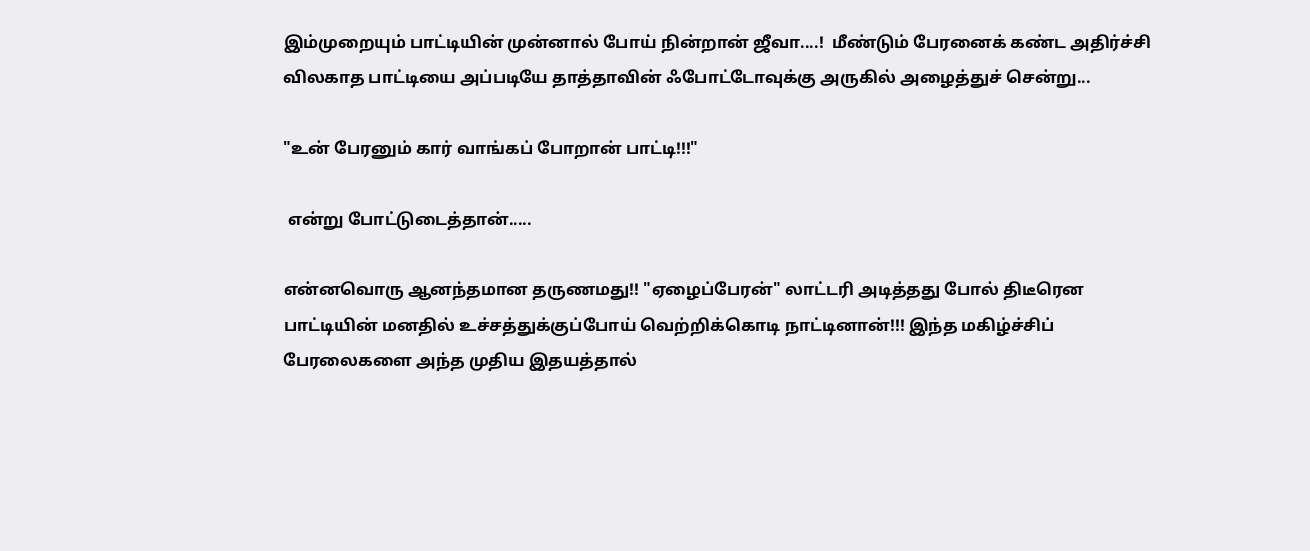இம்முறையும் பாட்டியின் முன்னால் போய் நின்றான் ஜீவா....!  மீண்டும் பேரனைக் கண்ட அதிர்ச்சி வில‌காத‌ பாட்டியை அப்ப‌டியே தாத்தாவின் ஃபோட்டோவுக்கு அருகில் அழைத்துச் சென்று...

"உன் பேர‌னும் கார் வாங்க‌ப் போறான் பாட்டி!!!"

 என்று போட்டுடைத்தான்.....

என்னவொரு ஆனந்தமான‌ த‌ருண‌மது!! "ஏழைப்பேர‌ன்" லாட்ட‌ரி அடித்தது போல் திடீரென பாட்டியின் ம‌ன‌தில் உச்ச‌த்துக்குப்போய் வெற்றிக்கொடி நாட்டினான்!!! இந்த‌ ம‌கிழ்ச்சிப் பேர‌லைக‌ளை அந்த முதிய‌ இத‌யத்தால்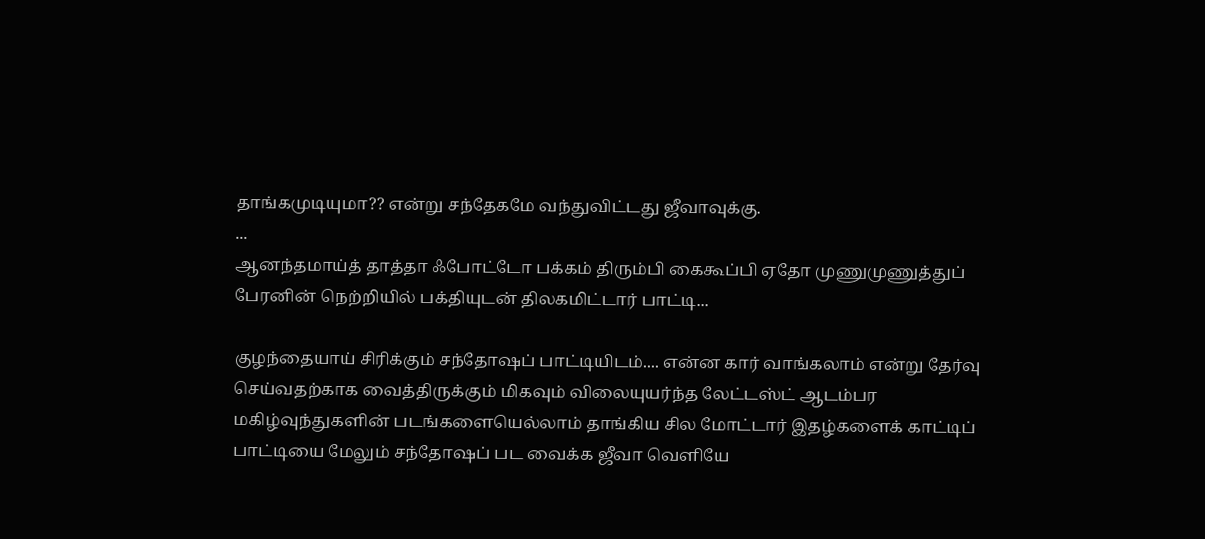தாங்கமுடியுமா?? என்று ச‌ந்தேகமே வ‌ந்துவிட்ட‌து ஜீவாவுக்கு.
...
ஆன‌ந்த‌மாய்த் தாத்தா ஃபோட்டோ ப‌க்க‌ம் திரும்பி கைகூப்பி ஏதோ முணுமுணுத்துப் பேர‌னின் நெற்றியில் ப‌க்தியுட‌ன் தில‌க‌மிட்டார் பாட்டி...

குழந்தையாய் சிரிக்கும் சந்தோஷப் பாட்டியிடம்.... என்ன கார் வாங்கலாம் என்று தேர்வு செய்வ‌த‌ற்காக‌ வைத்திருக்கும் மிக‌வும் விலையுய‌ர்ந்த‌ லேட்ட‌ஸ்ட் ஆட‌ம்ப‌ர‌ ம‌கிழ்வுந்துக‌ளின் ப‌ட‌ங்களையெல்லாம் தாங்கிய சில மோட்டார் இத‌ழ்களைக் காட்டிப் பாட்டியை மேலும் சந்தோஷப் பட வைக்க‌ ஜீவா வெளியே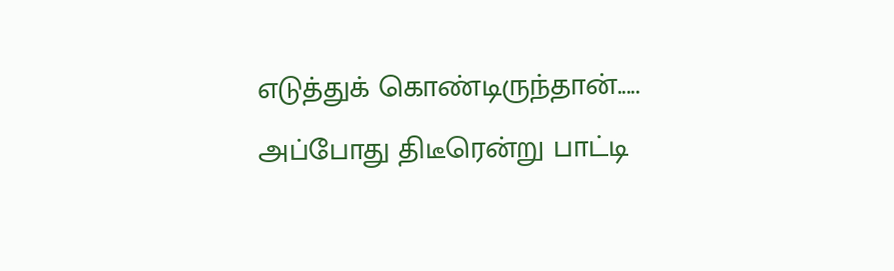எடுத்துக் கொண்டிருந்தான்..... அப்போது திடீரென்று பாட்டி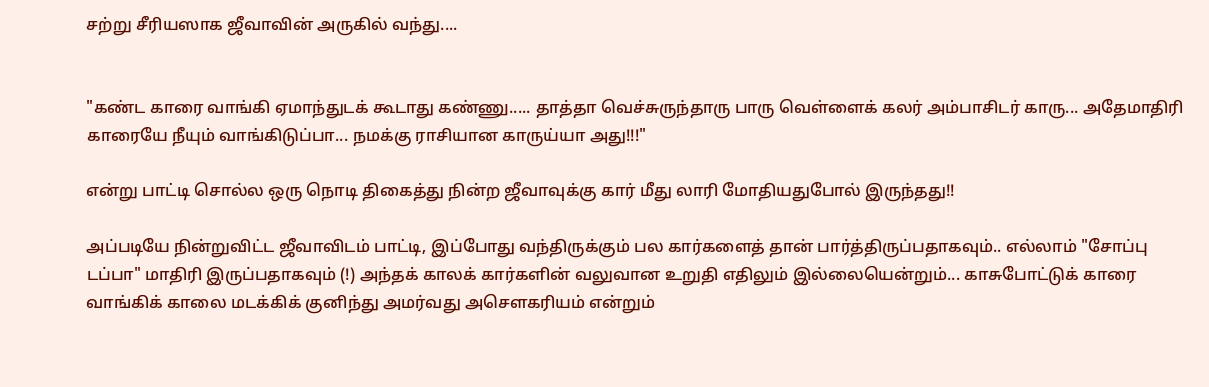ச‌ற்று சீரிய‌ஸாக‌ ஜீவாவின் அருகில் வ‌ந்து....


"க‌ண்ட‌ காரை வாங்கி ஏமாந்துட‌க் கூடாது க‌ண்ணு..... தாத்தா வெச்சுருந்தாரு பாரு வெள்ளைக் க‌ல‌ர் அம்பாசிட‌ர் காரு... அதேமாதிரி காரையே நீயும் வாங்கிடுப்பா... ந‌ம‌க்கு ராசியான‌ காருய்யா அது!!!"

என்று பாட்டி சொல்ல‌ ஒரு நொடி திகைத்து நின்ற‌ ஜீவாவுக்கு கார் மீது லாரி மோதிய‌துபோல் இருந்த‌து!!

அப்ப‌டியே நின்றுவிட்ட‌ ஜீவாவிட‌ம் பாட்டி, இப்போது வ‌ந்திருக்கும் ப‌ல‌ கார்க‌ளைத் தான் பார்த்திருப்ப‌தாக‌வும்.. எல்லாம் "சோப்பு டப்பா" மாதிரி இருப்பதாகவும் (!) அந்த‌க் கால‌க் கார்க‌ளின் வ‌லுவான‌ உறுதி எதிலும் இல்லையென்றும்... காசுபோட்டுக் காரை வாங்கிக் காலை ம‌டக்கிக் குனிந்து அம‌ர்வ‌து அசௌக‌ரிய‌ம் என்றும்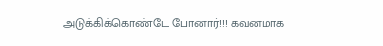அடுக்கிக்கொண்டே போனார்!!! க‌வ‌ன‌மாக‌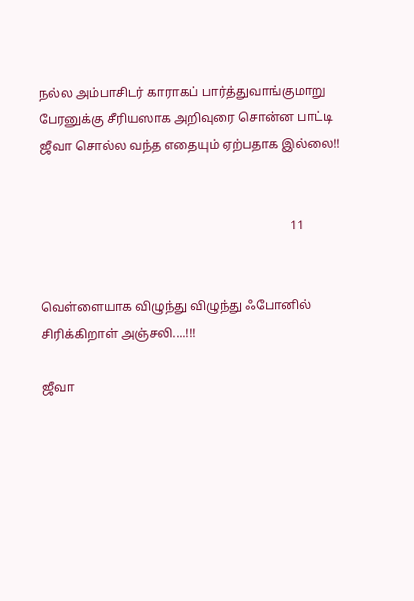ந‌ல்ல‌ அம்பாசிட‌ர் காராக‌ப் பார்த்துவாங்குமாறு பேரனுக்கு சீரிய‌ஸாக‌ அறிவுரை சொன்ன‌ பாட்டி ஜீவா சொல்ல‌ வ‌ந்த‌ எதையும் ஏற்ப‌தாக‌ இல்லை!!


                                                                                11


வெள்ளையாக‌ விழுந்து விழுந்து ஃபோனில் சிரிக்கிறாள் அஞ்ச‌லி....!!!

ஜீவா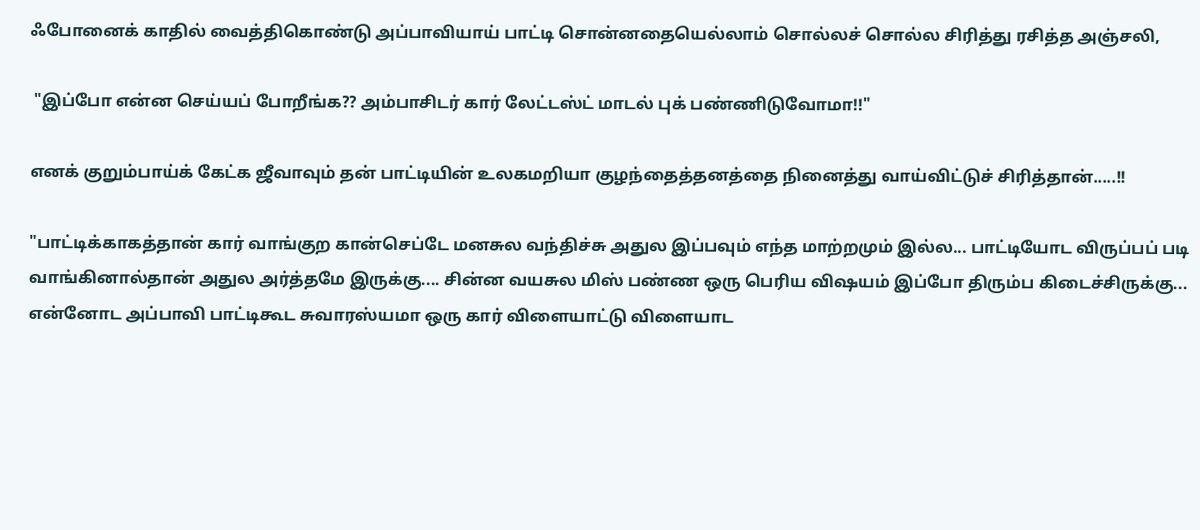ஃபோனைக் காதில் வைத்திகொண்டு அப்பாவியாய் பாட்டி சொன்ன‌தையெல்லாம் சொல்ல‌ச் சொல்ல‌ சிரித்து ர‌சித்த‌ அஞ்ச‌லி,

 "இப்போ என்ன‌ செய்ய‌ப் போறீங்க‌?? அம்பாசிட‌ர் கார் லேட்ட‌ஸ்ட் மாட‌ல் புக் ப‌ண்ணிடுவோமா!!"

என‌க் குறும்பாய்க் கேட்க‌ ஜீவாவும் த‌ன் பாட்டியின் உல‌க‌ம‌றியா குழந்தைத்த‌ன‌த்தை நினைத்து வாய்விட்டுச் சிரித்தான்.....!!

"பாட்டிக்காக‌த்தான் கார் வாங்குற கான்செப்டே ம‌ன‌சுல‌ வ‌ந்திச்சு அதுல இப்பவும் எந்த‌ மாற்ற‌மும் இல்ல‌... பாட்டியோட விருப்பப் படி வாங்கினால்தான் அதுல அர்த்தமே இருக்கு.... சின்ன வயசுல மிஸ் பண்ண ஒரு பெரிய விஷயம் இப்போ திரும்ப கிடைச்சிருக்கு... என்னோட அப்பாவி பாட்டிகூட சுவாரஸ்யமா ஒரு கார் விளையாட்டு விளையாட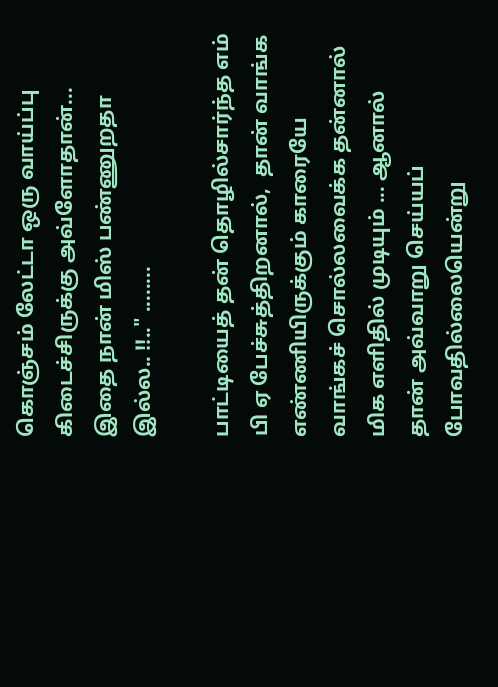கொஞ்சம் லேட்டா ஒரு வாய்ப்பு கிடைச்சிருக்கு அவ்ளோதான்... இதை நான் மிஸ் பண்ணுறதா இல்ல.. !!.." ........

பாட்டியைத் த‌ன் தொழில்சார்ந்த‌ எம் பி ஏ பேச்சுத்திற‌னால்,  தான் வாங்க‌ எண்ணியிருக்கும் காரையே வாங்க‌ச் சொல்ல‌வைக்க தன்னால் மிக‌ எளிதில் முடியும் ... ஆனால் தான் அவ்வாறு செய்ய‌ப் போவ‌தில்லையென்று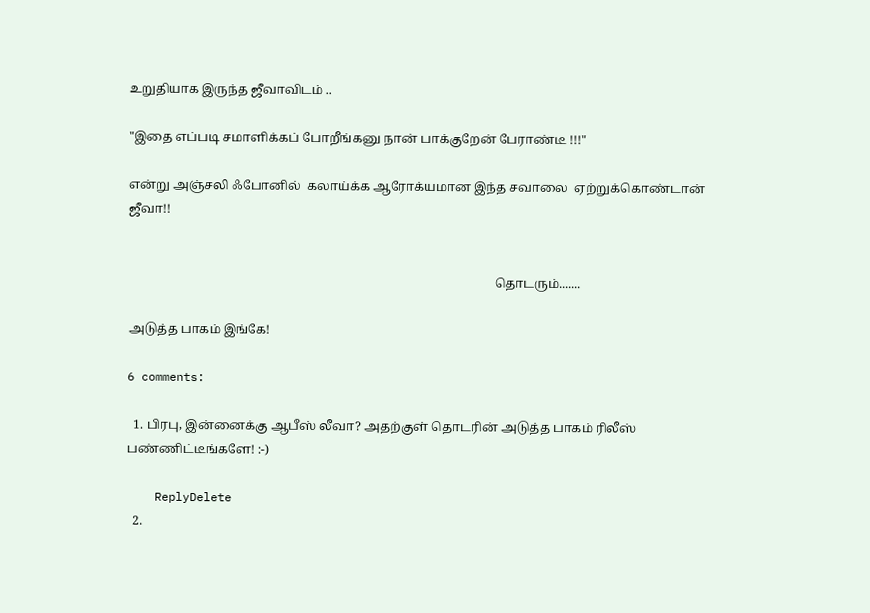உறுதியாக‌ இருந்த‌ ஜீவாவிட‌ம் ..

"இதை எப்ப‌டி ச‌மாளிக்கப் போறீங்க‌னு நான் பாக்குறேன் பேராண்டீ !!!"

என்று அஞ்சலி ஃபோனில்  க‌லாய்க்க‌ ஆரோக்ய‌மான‌ இந்த‌ ச‌வாலை  ஏற்றுக்கொண்டான் ஜீவா!!


                                                                                                                     தொடரும்.......

அடுத்த பாகம் இங்கே!

6 comments:

  1. பிரபு, இன்னைக்கு ஆபீஸ் லீவா? அதற்குள் தொடரின் அடுத்த பாகம் ரிலீஸ் பண்ணிட்டீங்களே! :-)

    ReplyDelete
  2.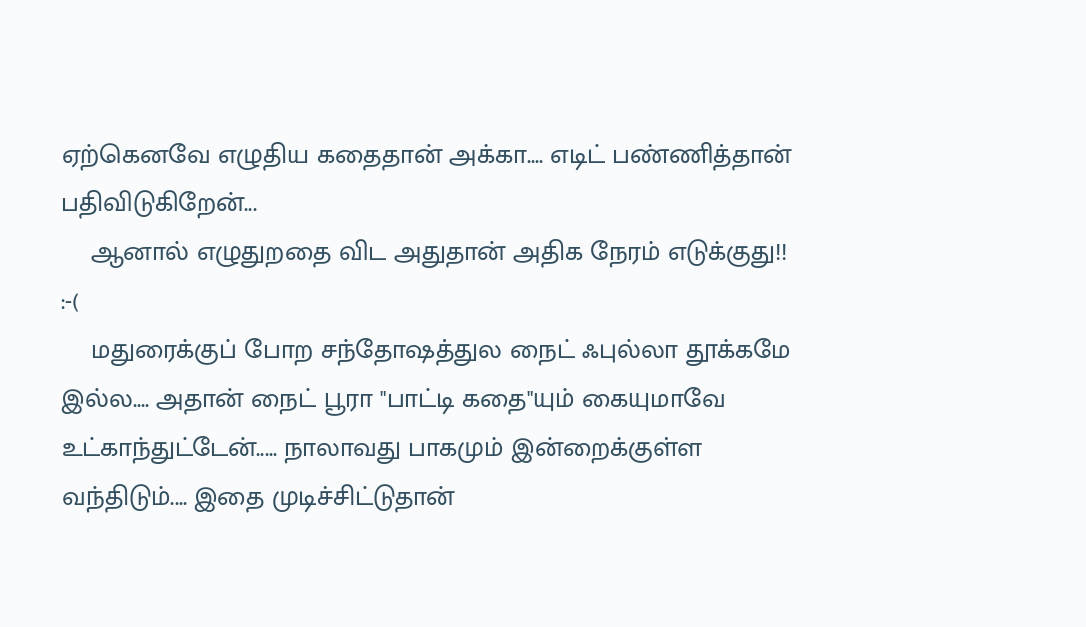ஏற்கெனவே எழுதிய கதைதான் அக்கா.... எடிட் பண்ணித்தான் பதிவிடுகிறேன்...
    ஆனால் எழுதுறதை விட அதுதான் அதிக நேரம் எடுக்குது!! :-(
    மதுரைக்குப் போற சந்தோஷத்துல நைட் ஃபுல்லா தூக்கமே இல்ல.... அதான் நைட் பூரா "பாட்டி கதை"யும் கையுமாவே உட்காந்துட்டேன்..... நாலாவது பாகமும் இன்றைக்குள்ள வந்திடும்.... இதை முடிச்சிட்டுதான்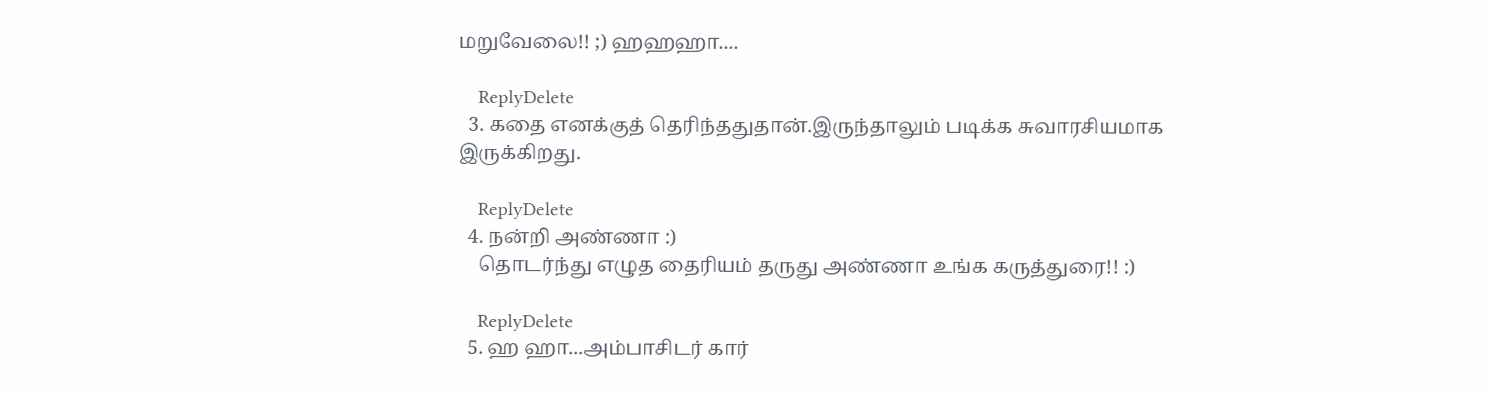மறுவேலை!! ;) ஹஹஹா....

    ReplyDelete
  3. கதை எனக்குத் தெரிந்ததுதான்.இருந்தாலும் படிக்க சுவாரசியமாக இருக்கிறது.

    ReplyDelete
  4. நன்றி அண்ணா :)
    தொடர்ந்து எழுத தைரியம் தருது அண்ணா உங்க கருத்துரை!! :)

    ReplyDelete
  5. ஹ ஹா...அம்பாசிடர் கார்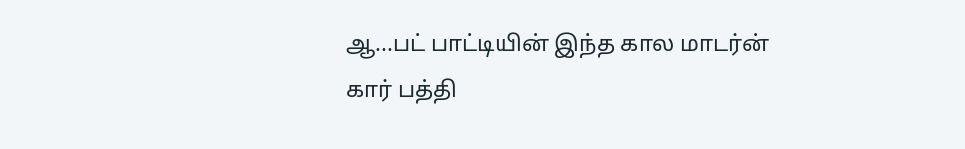ஆ...பட் பாட்டியின் இந்த கால மாடர்ன் கார் பத்தி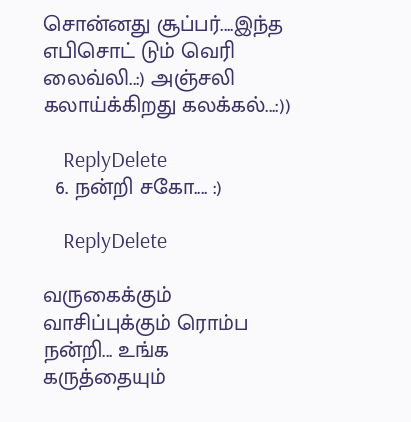சொன்னது சூப்பர்....இந்த எபிசொட் டும் வெரி லைவ்லி..:) அஞ்சலி கலாய்க்கிறது கலக்கல்...:))

    ReplyDelete
  6. நன்றி சகோ.... :)

    ReplyDelete

வருகைக்கும் வாசிப்புக்கும் ரொம்ப நன்றி... உங்க கருத்தையும்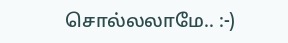சொல்லலாமே.. :-)